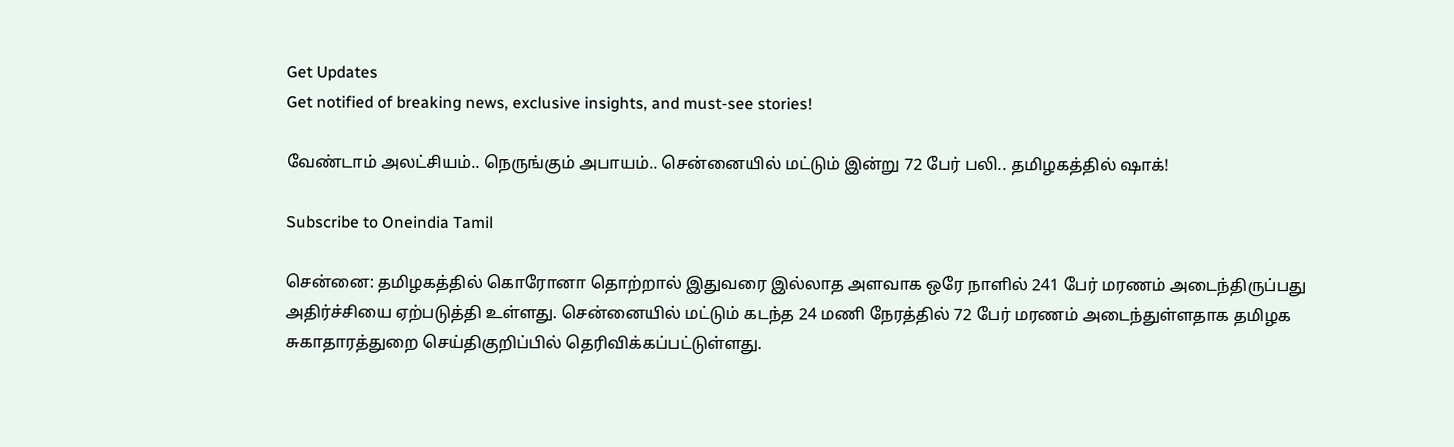Get Updates
Get notified of breaking news, exclusive insights, and must-see stories!

வேண்டாம் அலட்சியம்.. நெருங்கும் அபாயம்.. சென்னையில் மட்டும் இன்று 72 பேர் பலி.. தமிழகத்தில் ஷாக்!

Subscribe to Oneindia Tamil

சென்னை: தமிழகத்தில் கொரோனா தொற்றால் இதுவரை இல்லாத அளவாக ஒரே நாளில் 241 பேர் மரணம் அடைந்திருப்பது அதிர்ச்சியை ஏற்படுத்தி உள்ளது. சென்னையில் மட்டும் கடந்த 24 மணி நேரத்தில் 72 பேர் மரணம் அடைந்துள்ளதாக தமிழக சுகாதாரத்துறை செய்திகுறிப்பில் தெரிவிக்கப்பட்டுள்ளது.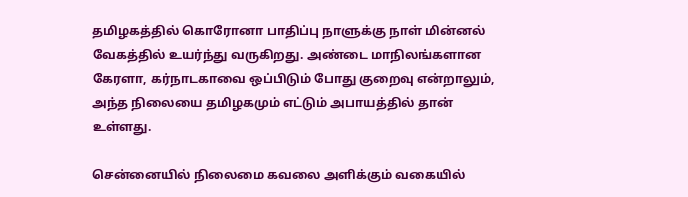தமிழகத்தில் கொரோனா பாதிப்பு நாளுக்கு நாள் மின்னல் வேகத்தில் உயர்ந்து வருகிறது. அண்டை மாநிலங்களான கேரளா, கர்நாடகாவை ஒப்பிடும் போது குறைவு என்றாலும், அந்த நிலையை தமிழகமும் எட்டும் அபாயத்தில் தான் உள்ளது.

சென்னையில் நிலைமை கவலை அளிக்கும் வகையில்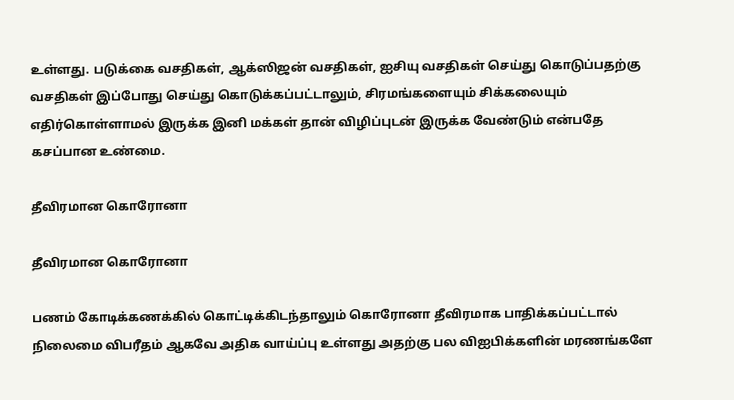உள்ளது. படுக்கை வசதிகள், ஆக்ஸிஜன் வசதிகள், ஐசியு வசதிகள் செய்து கொடுப்பதற்கு வசதிகள் இப்போது செய்து கொடுக்கப்பட்டாலும், சிரமங்களையும் சிக்கலையும் எதிர்கொள்ளாமல் இருக்க இனி மக்கள் தான் விழிப்புடன் இருக்க வேண்டும் என்பதே கசப்பான உண்மை.

தீவிரமான கொரோனா

தீவிரமான கொரோனா

பணம் கோடிக்கணக்கில் கொட்டிக்கிடந்தாலும் கொரோனா தீவிரமாக பாதிக்கப்பட்டால் நிலைமை விபரீதம் ஆகவே அதிக வாய்ப்பு உள்ளது அதற்கு பல விஐபிக்களின் மரணங்களே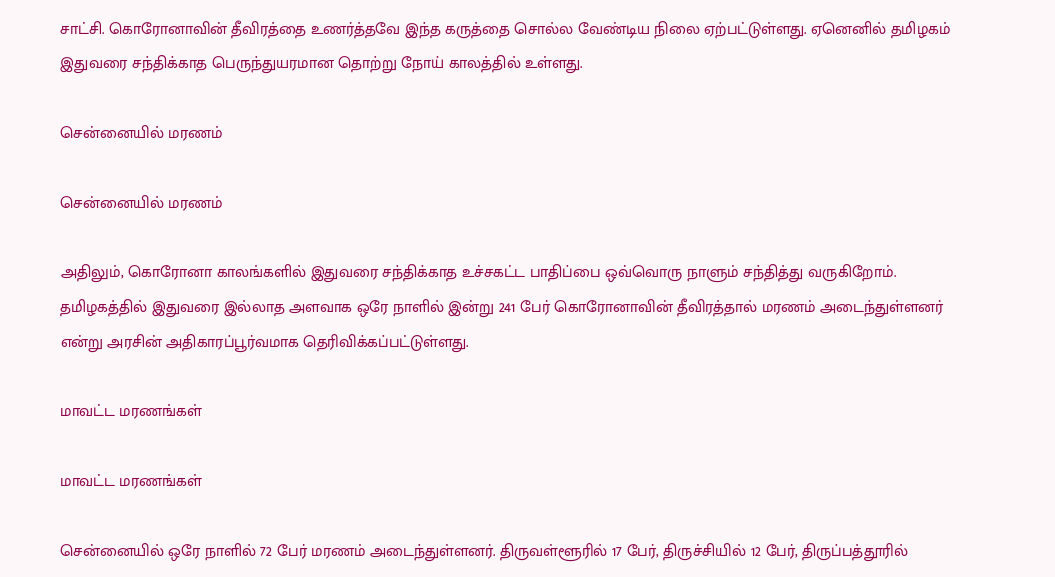சாட்சி. கொரோனாவின் தீவிரத்தை உணர்த்தவே இந்த கருத்தை சொல்ல வேண்டிய நிலை ஏற்பட்டுள்ளது. ஏனெனில் தமிழகம் இதுவரை சந்திக்காத பெருந்துயரமான தொற்று நோய் காலத்தில் உள்ளது.

சென்னையில் மரணம்

சென்னையில் மரணம்

அதிலும், கொரோனா காலங்களில் இதுவரை சந்திக்காத உச்சகட்ட பாதிப்பை ஒவ்வொரு நாளும் சந்தித்து வருகிறோம். தமிழகத்தில் இதுவரை இல்லாத அளவாக ஒரே நாளில் இன்று 241 பேர் கொரோனாவின் தீவிரத்தால் மரணம் அடைந்துள்ளனர் என்று அரசின் அதிகாரப்பூர்வமாக தெரிவிக்கப்பட்டுள்ளது.

மாவட்ட மரணங்கள்

மாவட்ட மரணங்கள்

சென்னையில் ஒரே நாளில் 72 பேர் மரணம் அடைந்துள்ளனர். திருவள்ளூரில் 17 பேர், திருச்சியில் 12 பேர், திருப்பத்தூரில்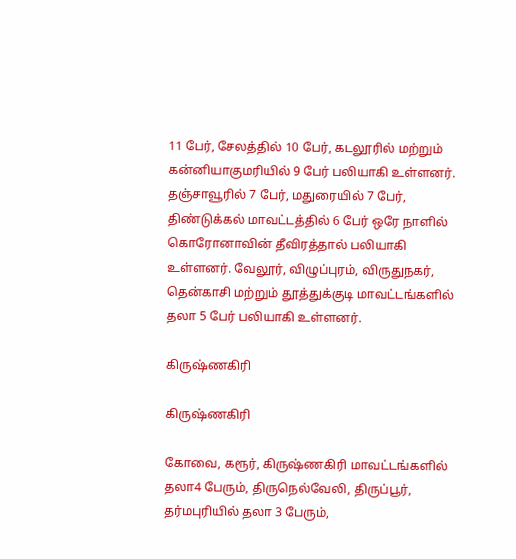11 பேர், சேலத்தில் 10 பேர், கடலூரில் மற்றும் கன்னியாகுமரியில் 9 பேர் பலியாகி உள்ளனர். தஞ்சாவூரில் 7 பேர், மதுரையில் 7 பேர், திண்டுக்கல் மாவட்டத்தில் 6 பேர் ஒரே நாளில் கொரோனாவின் தீவிரத்தால் பலியாகி உள்ளனர். வேலூர், விழுப்புரம், விருதுநகர், தென்காசி மற்றும் தூத்துக்குடி மாவட்டங்களில் தலா 5 பேர் பலியாகி உள்ளனர்.

கிருஷ்ணகிரி

கிருஷ்ணகிரி

கோவை, கரூர், கிருஷ்ணகிரி மாவட்டங்களில் தலா4 பேரும், திருநெல்வேலி, திருப்பூர், தர்மபுரியில் தலா 3 பேரும்,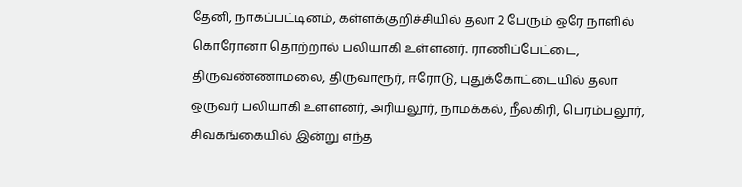தேனி, நாகப்பட்டினம், கள்ளக்குறிச்சியில் தலா 2 பேரும் ஒரே நாளில் கொரோனா தொற்றால் பலியாகி உள்ளனர். ராணிப்பேட்டை, திருவண்ணாமலை, திருவாரூர், ஈரோடு, புதுக்கோட்டையில் தலா ஒருவர் பலியாகி உளளனர், அரியலூர், நாமக்கல், நீலகிரி, பெரம்பலூர், சிவகங்கையில் இன்று எந்த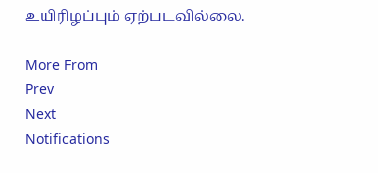உயிரிழப்பும் ஏற்படவில்லை.

More From
Prev
Next
Notifications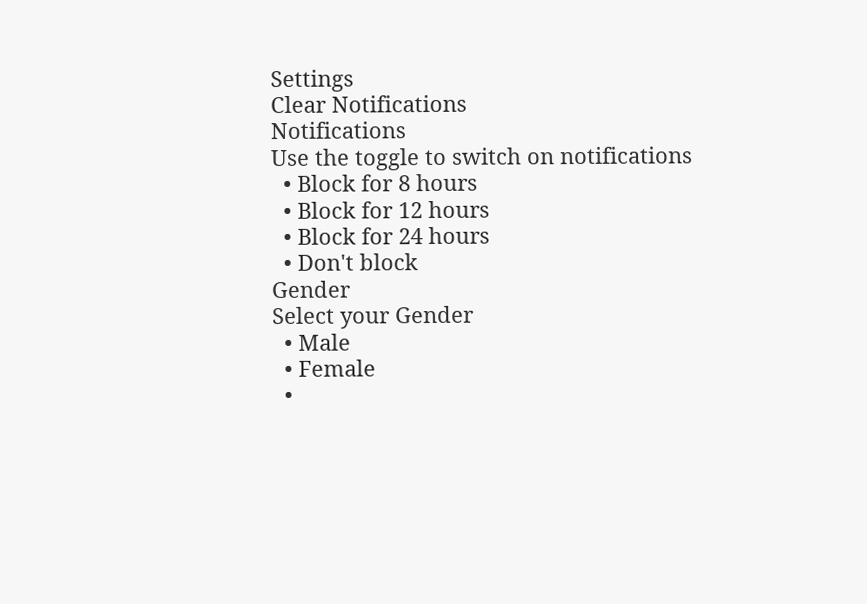Settings
Clear Notifications
Notifications
Use the toggle to switch on notifications
  • Block for 8 hours
  • Block for 12 hours
  • Block for 24 hours
  • Don't block
Gender
Select your Gender
  • Male
  • Female
  •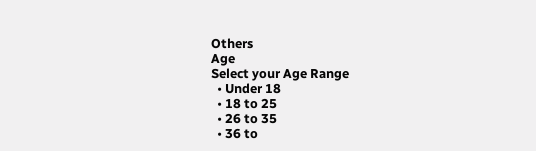Others
Age
Select your Age Range
  • Under 18
  • 18 to 25
  • 26 to 35
  • 36 to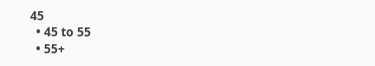45
  • 45 to 55
  • 55+